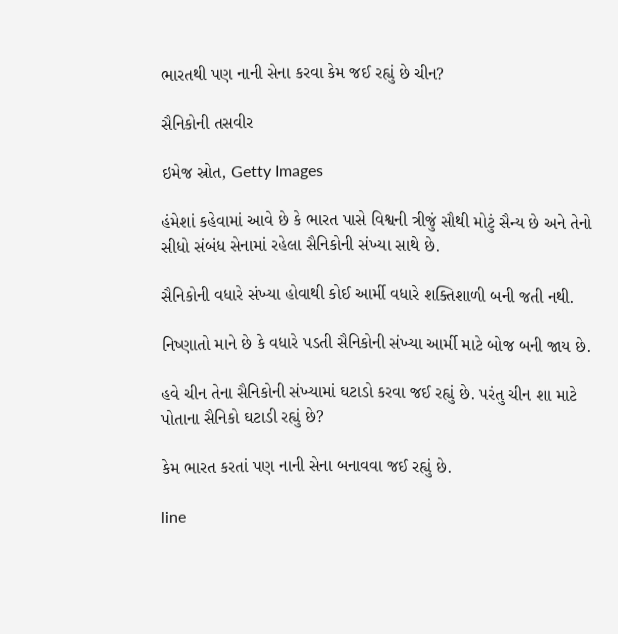ભારતથી પણ નાની સેના કરવા કેમ જઈ રહ્યું છે ચીન?

સૈનિકોની તસવીર

ઇમેજ સ્રોત, Getty Images

હંમેશાં કહેવામાં આવે છે કે ભારત પાસે વિશ્વની ત્રીજું સૌથી મોટું સૈન્ય છે અને તેનો સીધો સંબંધ સેનામાં રહેલા સૈનિકોની સંખ્યા સાથે છે.

સૈનિકોની વધારે સંખ્યા હોવાથી કોઈ આર્મી વધારે શક્તિશાળી બની જતી નથી.

નિષ્ણાતો માને છે કે વધારે પડતી સૈનિકોની સંખ્યા આર્મી માટે બોજ બની જાય છે.

હવે ચીન તેના સૈનિકોની સંખ્યામાં ઘટાડો કરવા જઈ રહ્યું છે. પરંતુ ચીન શા માટે પોતાના સૈનિકો ઘટાડી રહ્યું છે?

કેમ ભારત કરતાં પણ નાની સેના બનાવવા જઈ રહ્યું છે.

line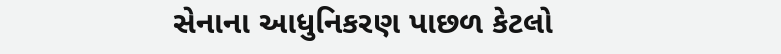સેનાના આધુનિકરણ પાછળ કેટલો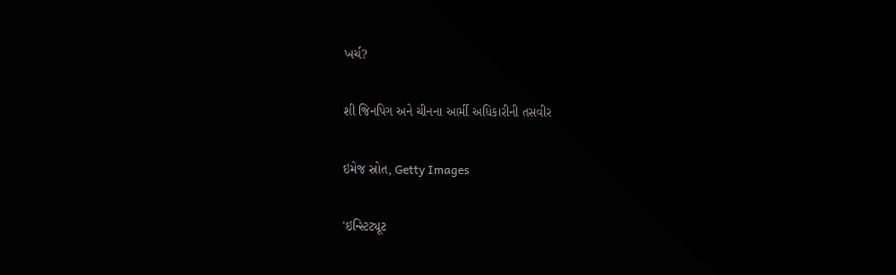ખર્ચ?

શી જિનપિગ અને ચીનના આર્મી અધિકારીની તસવીર

ઇમેજ સ્રોત, Getty Images

'ઇન્સ્ટિટ્યૂટ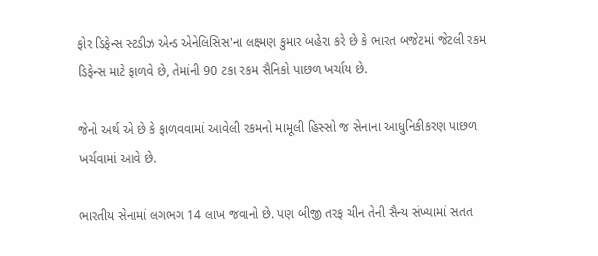ફોર ડિફેન્સ સ્ટડીઝ એન્ડ એનેલિસિસ'ના લક્ષ્મણ કુમાર બહેરા કરે છે કે ભારત બજેટમાં જેટલી રકમ ડિફેન્સ માટે ફાળવે છે, તેમાંની 90 ટકા રકમ સૈનિકો પાછળ ખર્ચાય છે.

જેનો અર્થ એ છે કે ફાળવવામાં આવેલી રકમનો મામૂલી હિસ્સો જ સેનાના આધુનિકીકરણ પાછળ ખર્ચવામાં આવે છે.

ભારતીય સેનામાં લગભગ 14 લાખ જવાનો છે. પણ બીજી તરફ ચીન તેની સૈન્ય સંખ્યામાં સતત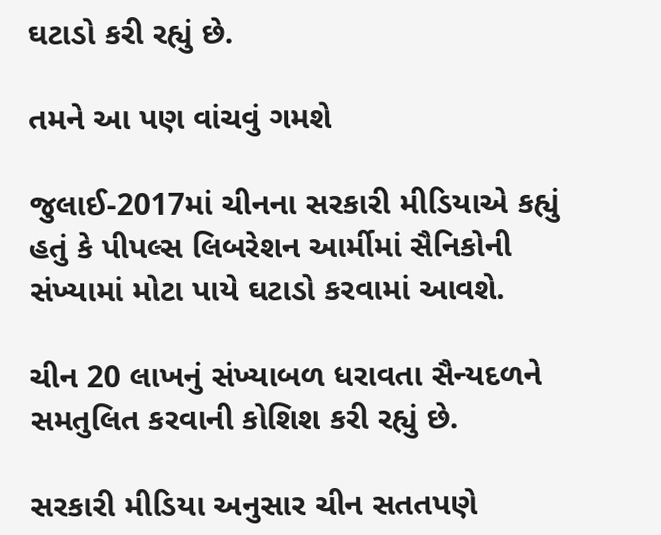ઘટાડો કરી રહ્યું છે.

તમને આ પણ વાંચવું ગમશે

જુલાઈ-2017માં ચીનના સરકારી મીડિયાએ કહ્યું હતું કે પીપલ્સ લિબરેશન આર્મીમાં સૈનિકોની સંખ્યામાં મોટા પાયે ઘટાડો કરવામાં આવશે.

ચીન 20 લાખનું સંખ્યાબળ ધરાવતા સૈન્યદળને સમતુલિત કરવાની કોશિશ કરી રહ્યું છે.

સરકારી મીડિયા અનુસાર ચીન સતતપણે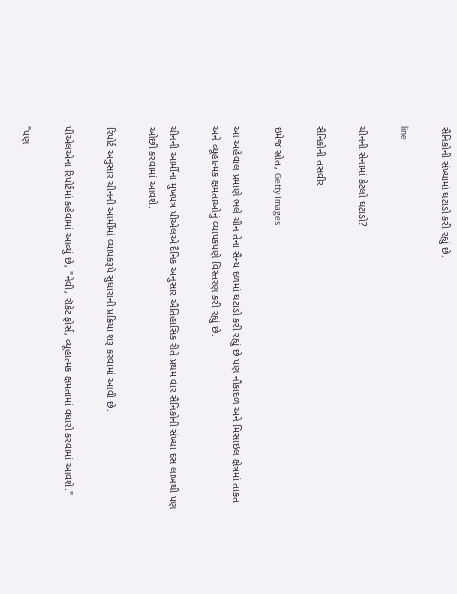સૈનિકોની સંખ્યામાં ઘટાડો કરી રહ્યું છે.

line

ચીનની સેનામાં કેટલો ઘટાડો?

સૈનિકોની તસવીર

ઇમેજ સ્રોત, Getty Images

આ અહેવાલ પ્રમાણે ભલે ચીન તેના સૈન્ય દળમાં ઘટાડો કરી રહ્યું છે પણ નૌકાદળ અને મિસાઇલ ક્ષેત્રમાં તાકત અને વ્યૂહાત્મક ક્ષમતાઓનું વ્યાપકપણે વિસ્તરણ કરી રહ્યું છે.

ચીનની આર્મીના મુખપત્ર પીએલએ દૈનિક અનુસાર ઐતિહાસિક રીતે પ્રથમ વાર સૈનિકોની સંખ્યા દસ લાખથી પણ ઓછી કરવામાં આવશે.

રિપોર્ટ અનુસાર ચીનની આર્મીમાં વ્યાપકરૂપે સુધારાની પ્રક્રિયા શરૂ કરવામાં આવી છે.

પીએલએના રિપોર્ટમાં કહેવામાં આવ્યું છે, "નેવી, રૉકેટ ફોર્સ, વ્યૂહાત્મક ક્ષમતામાં વધારો કરવામાં આવશે."

"પણ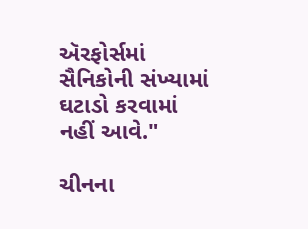ઍરફોર્સમાં સૈનિકોની સંખ્યામાં ઘટાડો કરવામાં નહીં આવે."

ચીનના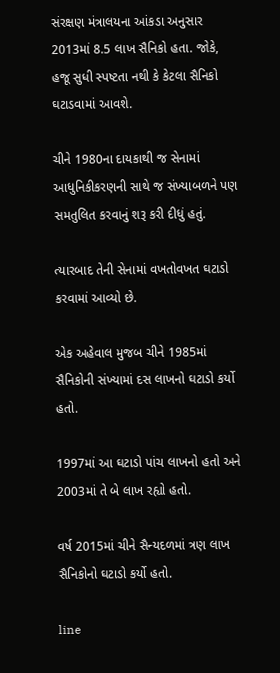સંરક્ષણ મંત્રાલયના આંકડા અનુસાર 2013માં 8.5 લાખ સૈનિકો હતા. જોકે, હજૂ સુધી સ્પષ્ટતા નથી કે કેટલા સૈનિકો ઘટાડવામાં આવશે.

ચીને 1980ના દાયકાથી જ સેનામાં આધુનિકીકરણની સાથે જ સંખ્યાબળને પણ સમતુલિત કરવાનું શરૂ કરી દીધું હતું.

ત્યારબાદ તેની સેનામાં વખતોવખત ઘટાડો કરવામાં આવ્યો છે.

એક અહેવાલ મુજબ ચીને 1985માં સૈનિકોની સંખ્યામાં દસ લાખનો ઘટાડો કર્યો હતો.

1997માં આ ઘટાડો પાંચ લાખનો હતો અને 2003માં તે બે લાખ રહ્યો હતો.

વર્ષ 2015માં ચીને સૈન્યદળમાં ત્રણ લાખ સૈનિકોનો ઘટાડો કર્યો હતો.

line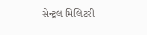સેન્ટ્રલ મિલિટરી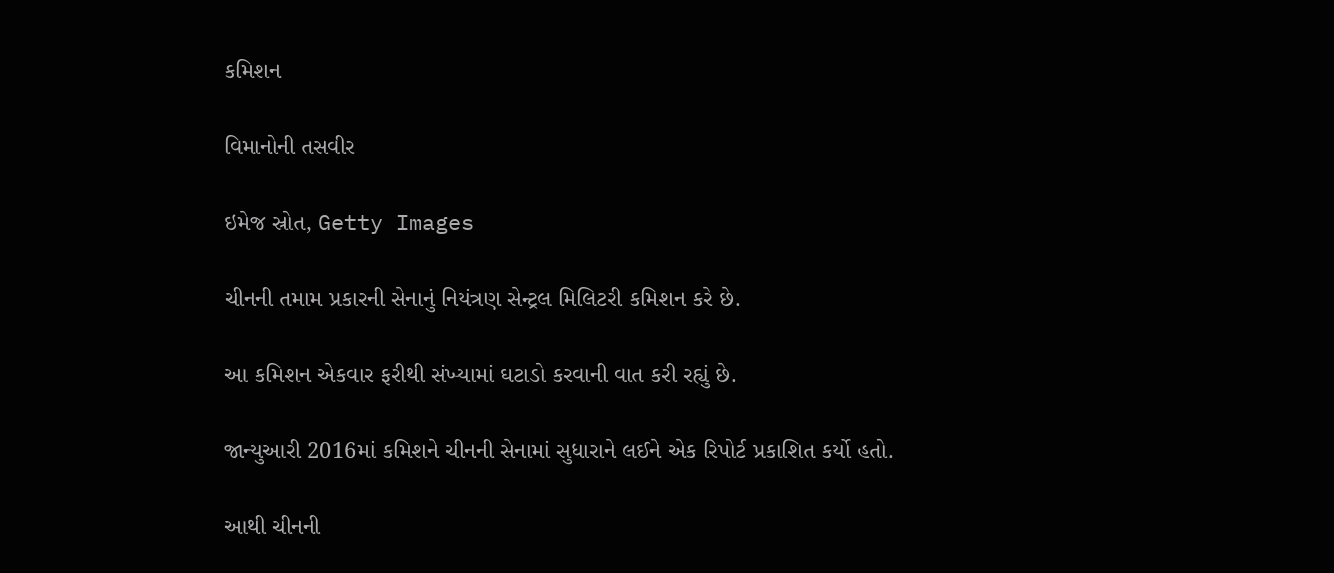કમિશન

વિમાનોની તસવીર

ઇમેજ સ્રોત, Getty Images

ચીનની તમામ પ્રકારની સેનાનું નિયંત્રણ સેન્ટ્રલ મિલિટરી કમિશન કરે છે.

આ કમિશન એકવાર ફરીથી સંખ્યામાં ઘટાડો કરવાની વાત કરી રહ્યું છે.

જાન્યુઆરી 2016માં કમિશને ચીનની સેનામાં સુધારાને લઈને એક રિપોર્ટ પ્રકાશિત કર્યો હતો.

આથી ચીનની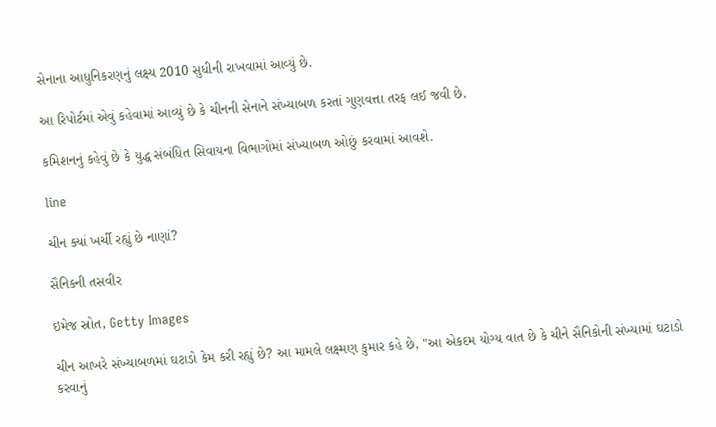સેનાના આધુનિકરણનું લક્ષ્ય 2010 સુધીની રાખવામાં આવ્યું છે.

આ રિપોર્ટમાં એવું કહેવામાં આવ્યું છે કે ચીનની સેનાને સંખ્યાબળ કરતાં ગુણવત્તા તરફ લઈ જવી છે.

કમિશનનું કહેવું છે કે યુદ્ધ સંબંધિત સિવાયના વિભાગોમાં સંખ્યાબળ ઓછું કરવામાં આવશે.

line

ચીન ક્યાં ખર્ચી રહ્યું છે નાણાં?

સૈનિકની તસવીર

ઇમેજ સ્રોત, Getty Images

ચીન આખરે સંખ્યાબળમાં ઘટાડો કેમ કરી રહ્યું છે? આ મામલે લક્ષ્મણ કુમાર કહે છે, "આ એકદમ યોગ્ય વાત છે કે ચીને સૈનિકોની સંખ્યામાં ઘટાડો કરવાનું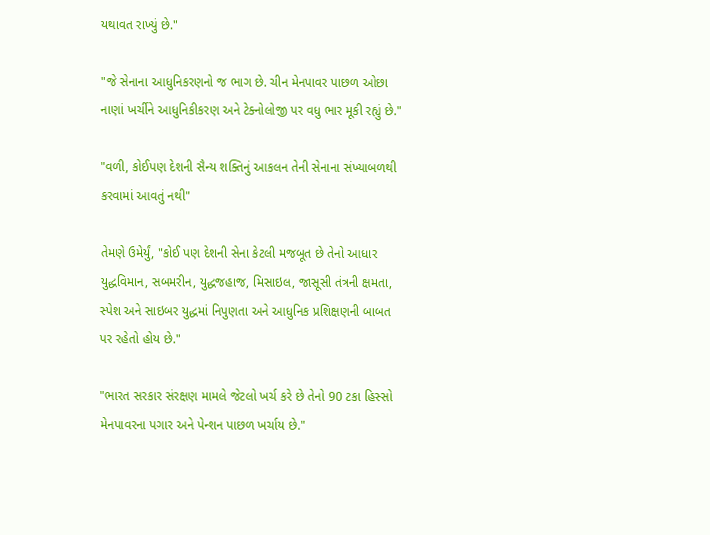યથાવત રાખ્યું છે."

"જે સેનાના આધુનિકરણનો જ ભાગ છે. ચીન મેનપાવર પાછળ ઓછા નાણાં ખર્ચીને આધુનિકીકરણ અને ટેક્નોલોજી પર વધુ ભાર મૂકી રહ્યું છે."

"વળી, કોઈપણ દેશની સૈન્ય શક્તિનું આકલન તેની સેનાના સંખ્યાબળથી કરવામાં આવતું નથી"

તેમણે ઉમેર્યું, "કોઈ પણ દેશની સેના કેટલી મજબૂત છે તેનો આધાર યુદ્ધવિમાન, સબમરીન, યુદ્ધજહાજ, મિસાઇલ, જાસૂસી તંત્રની ક્ષમતા, સ્પેશ અને સાઇબર યુદ્ધમાં નિપુણતા અને આધુનિક પ્રશિક્ષણની બાબત પર રહેતો હોય છે."

"ભારત સરકાર સંરક્ષણ મામલે જેટલો ખર્ચ કરે છે તેનો 90 ટકા હિસ્સો મેનપાવરના પગાર અને પેન્શન પાછળ ખર્ચાય છે."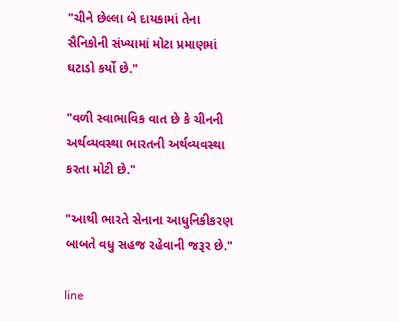"ચીને છેલ્લા બે દાયકામાં તેના સૈનિકોની સંખ્યામાં મોટા પ્રમાણમાં ઘટાડો કર્યો છે."

"વળી સ્વાભાવિક વાત છે કે ચીનની અર્થવ્યવસ્થા ભારતની અર્થવ્યવસ્થા કરતા મોટી છે."

"આથી ભારતે સેનાના આધુનિકીકરણ બાબતે વધુ સહજ રહેવાની જરૂર છે."

line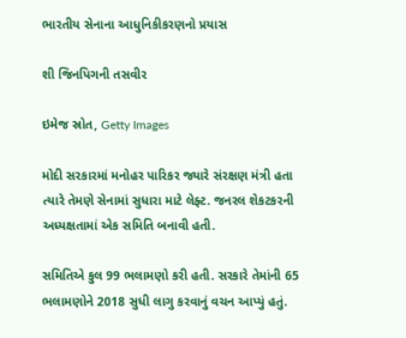ભારતીય સેનાના આધુનિકીકરણનો પ્રયાસ

શી જિનપિગની તસવીર

ઇમેજ સ્રોત, Getty Images

મોદી સરકારમાં મનોહર પારિકર જ્યારે સંરક્ષણ મંત્રી હતા ત્યારે તેમણે સેનામાં સુધારા માટે લેફ્ટ. જનરલ શેકટકરની અધ્યક્ષતામાં એક સમિતિ બનાવી હતી.

સમિતિએ કુલ 99 ભલામણો કરી હતી. સરકારે તેમાંની 65 ભલામણોને 2018 સુધી લાગુ કરવાનું વચન આપ્યું હતું.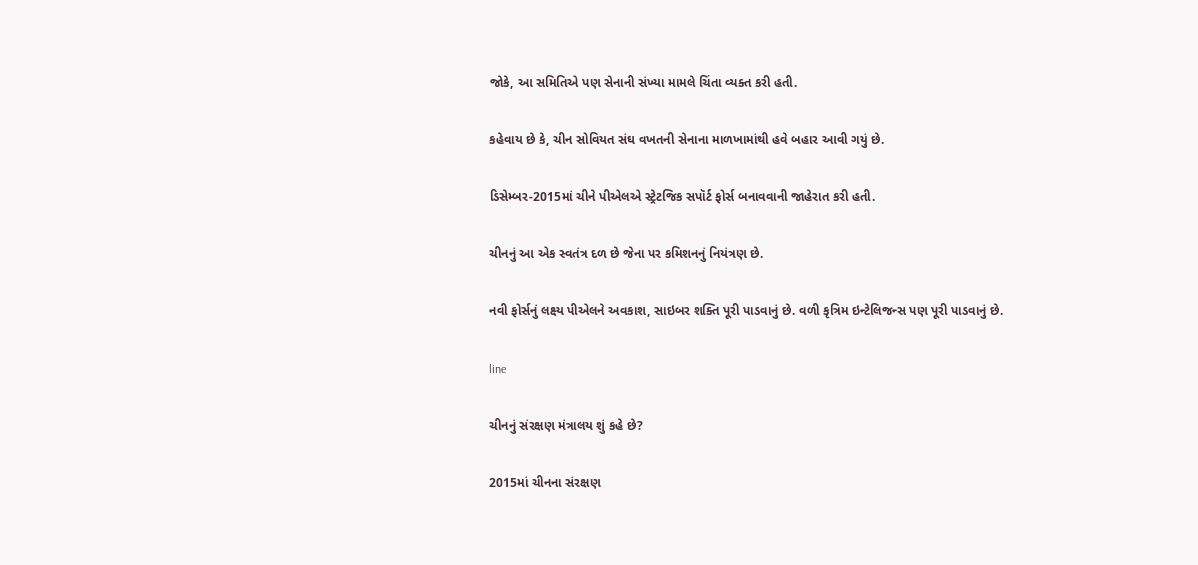જોકે, આ સમિતિએ પણ સેનાની સંખ્યા મામલે ચિંતા વ્યક્ત કરી હતી.

કહેવાય છે કે, ચીન સોવિયત સંઘ વખતની સેનાના માળખામાંથી હવે બહાર આવી ગયું છે.

ડિસેમ્બર-2015માં ચીને પીએલએ સ્ટ્રેટજિક સપૉર્ટ ફોર્સ બનાવવાની જાહેરાત કરી હતી.

ચીનનું આ એક સ્વતંત્ર દળ છે જેના પર કમિશનનું નિયંત્રણ છે.

નવી ફોર્સનું લક્ષ્ય પીએલને અવકાશ, સાઇબર શક્તિ પૂરી પાડવાનું છે. વળી કૃત્રિમ ઇન્ટેલિજન્સ પણ પૂરી પાડવાનું છે.

line

ચીનનું સંરક્ષણ મંત્રાલય શું કહે છે?

2015માં ચીનના સંરક્ષણ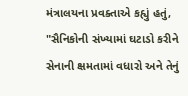મંત્રાલયના પ્રવક્તાએ કહ્યું હતું, "સૈનિકોની સંખ્યામાં ઘટાડો કરીને સેનાની ક્ષમતામાં વધારો અને તેનું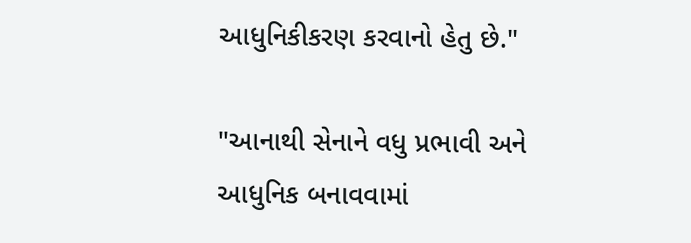આધુનિકીકરણ કરવાનો હેતુ છે."

"આનાથી સેનાને વધુ પ્રભાવી અને આધુનિક બનાવવામાં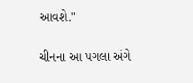આવશે."

ચીનના આ પગલા અંગે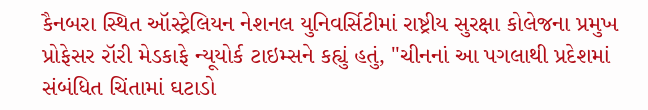કૈનબરા સ્થિત ઑસ્ટ્રેલિયન નેશનલ યુનિવર્સિટીમાં રાષ્ટ્રીય સુરક્ષા કોલેજના પ્રમુખ પ્રોફેસર રૉરી મેડકાફે ન્યૂયોર્ક ટાઇમ્સને કહ્યું હતું, "ચીનનાં આ પગલાથી પ્રદેશમાં સંબંધિત ચિંતામાં ઘટાડો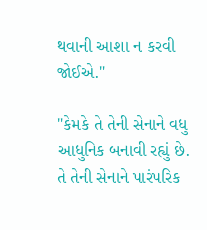થવાની આશા ન કરવી જોઈએ."

"કેમકે તે તેની સેનાને વધુ આધુનિક બનાવી રહ્યું છે. તે તેની સેનાને પારંપરિક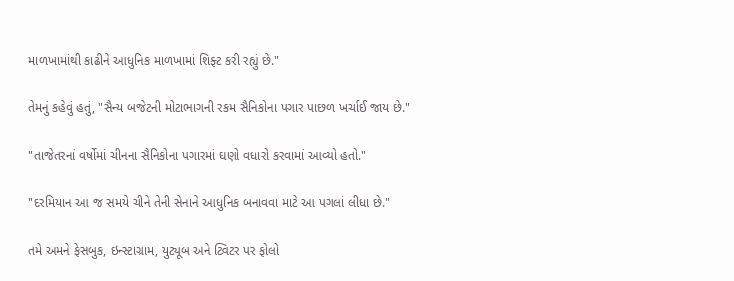માળખામાંથી કાઢીને આધુનિક માળખામાં શિફ્ટ કરી રહ્યું છે."

તેમનું કહેવું હતું, "સૈન્ય બજેટની મોટાભાગની રકમ સૈનિકોના પગાર પાછળ ખર્ચાઈ જાય છે."

"તાજેતરનાં વર્ષોમાં ચીનના સૈનિકોના પગારમાં ઘણો વધારો કરવામાં આવ્યો હતો."

"દરમિયાન આ જ સમયે ચીને તેની સેનાને આધુનિક બનાવવા માટે આ પગલાં લીધા છે."

તમે અમને ફેસબુક, ઇન્સ્ટાગ્રામ, યુટ્યૂબ અને ટ્વિટર પર ફોલો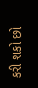કરી શકો છો